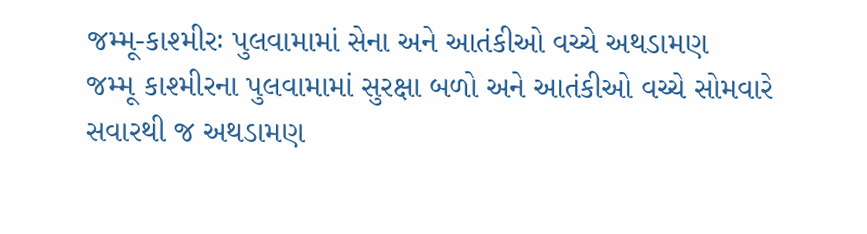જમ્મૂ-કાશ્મીરઃ પુલવામામાં સેના અને આતંકીઓ વચ્ચે અથડામણ
જમ્મૂ કાશ્મીરના પુલવામામાં સુરક્ષા બળો અને આતંકીઓ વચ્ચે સોમવારે સવારથી જ અથડામણ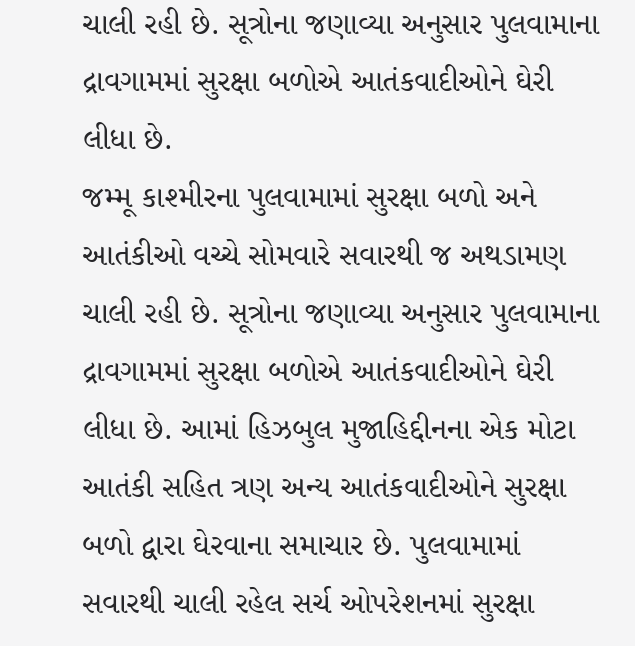ચાલી રહી છે. સૂત્રોના જણાવ્યા અનુસાર પુલવામાના દ્રાવગામમાં સુરક્ષા બળોએ આતંકવાદીઓને ઘેરી લીધા છે.
જમ્મૂ કાશ્મીરના પુલવામામાં સુરક્ષા બળો અને આતંકીઓ વચ્ચે સોમવારે સવારથી જ અથડામણ ચાલી રહી છે. સૂત્રોના જણાવ્યા અનુસાર પુલવામાના દ્રાવગામમાં સુરક્ષા બળોએ આતંકવાદીઓને ઘેરી લીધા છે. આમાં હિઝબુલ મુજાહિદ્દીનના એક મોટા આતંકી સહિત ત્રણ અન્ય આતંકવાદીઓને સુરક્ષા બળો દ્વારા ઘેરવાના સમાચાર છે. પુલવામામાં સવારથી ચાલી રહેલ સર્ચ ઓપરેશનમાં સુરક્ષા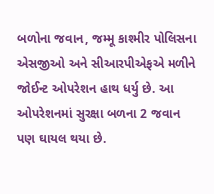બળોના જવાન, જમ્મૂ કાશ્મીર પોલિસના એસજીઓ અને સીઆરપીએફએ મળીને જોઈન્ટ ઓપરેશન હાથ ધર્યુ છે. આ ઓપરેશનમાં સુરક્ષા બળના 2 જવાન પણ ઘાયલ થયા છે.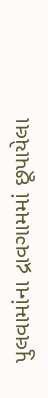પુલવામાંના દ્રાવગામમાં છૂપાયેલા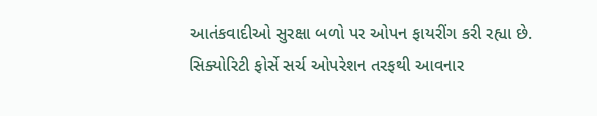આતંકવાદીઓ સુરક્ષા બળો પર ઓપન ફાયરીંગ કરી રહ્યા છે. સિક્યોરિટી ફોર્સે સર્ચ ઓપરેશન તરફથી આવનાર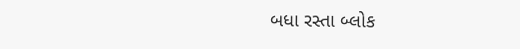બધા રસ્તા બ્લોક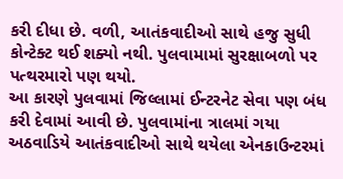કરી દીધા છે. વળી, આતંકવાદીઓ સાથે હજુ સુધી કોન્ટેક્ટ થઈ શક્યો નથી. પુલવામામાં સુરક્ષાબળો પર પત્થરમારો પણ થયો.
આ કારણે પુલવામાં જિલ્લામાં ઈન્ટરનેટ સેવા પણ બંધ કરી દેવામાં આવી છે. પુલવામાંના ત્રાલમાં ગયા અઠવાડિયે આતંકવાદીઓ સાથે થયેલા એનકાઉન્ટરમાં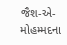જૈશ-એ-મોહમ્મદના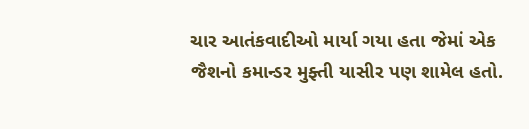ચાર આતંકવાદીઓ માર્યા ગયા હતા જેમાં એક જૈશનો કમાન્ડર મુફ્તી યાસીર પણ શામેલ હતો.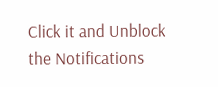Click it and Unblock the Notifications